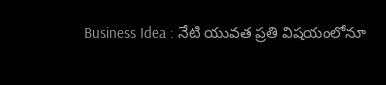Business Idea : నేటి యువత ప్రతి విషయంలోనూ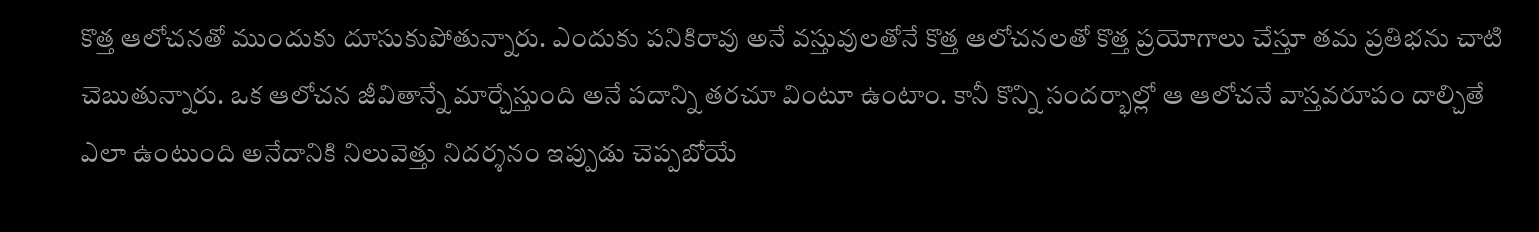కొత్త ఆలోచనతో ముందుకు దూసుకుపోతున్నారు. ఎందుకు పనికిరావు అనే వస్తువులతోనే కొత్త ఆలోచనలతో కొత్త ప్రయోగాలు చేస్తూ తమ ప్రతిభను చాటి చెబుతున్నారు. ఒక ఆలోచన జీవితాన్నే మార్చేస్తుంది అనే పదాన్ని తరచూ వింటూ ఉంటాం. కానీ కొన్ని సందర్భాల్లో ఆ ఆలోచనే వాస్తవరూపం దాల్చితే ఎలా ఉంటుంది అనేదానికి నిలువెత్తు నిదర్శనం ఇప్పుడు చెప్పబోయే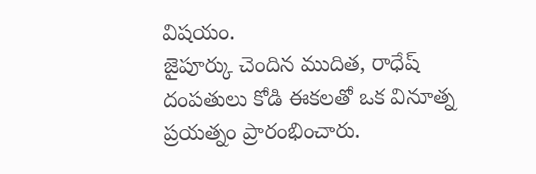విషయం.
జైపూర్కు చెందిన ముదిత, రాధేష్ దంపతులు కోడి ఈకలతో ఒక వినూత్న ప్రయత్నం ప్రారంభించారు.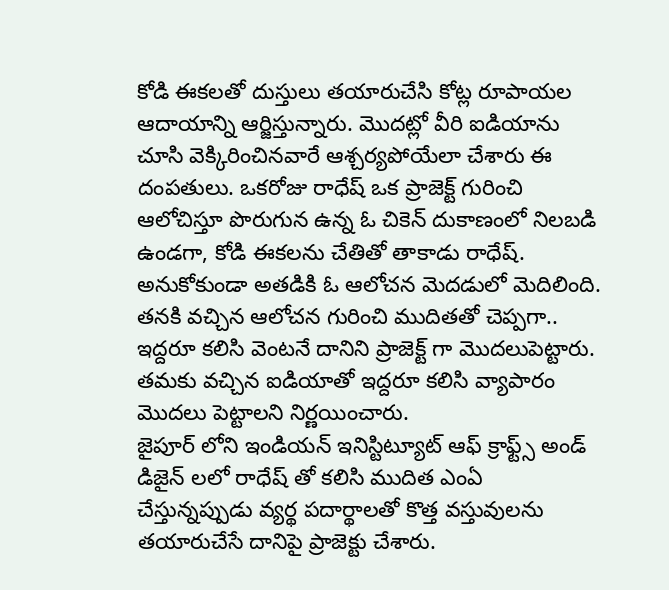కోడి ఈకలతో దుస్తులు తయారుచేసి కోట్ల రూపాయల ఆదాయాన్ని ఆర్జిస్తున్నారు. మొదట్లో వీరి ఐడియాను చూసి వెక్కిరించినవారే ఆశ్చర్యపోయేలా చేశారు ఈ దంపతులు. ఒకరోజు రాధేష్ ఒక ప్రాజెక్ట్ గురించి ఆలోచిస్తూ పొరుగున ఉన్న ఓ చికెన్ దుకాణంలో నిలబడి ఉండగా, కోడి ఈకలను చేతితో తాకాడు రాధేష్. అనుకోకుండా అతడికి ఓ ఆలోచన మెదడులో మెదిలింది. తనకి వచ్చిన ఆలోచన గురించి ముదితతో చెప్పగా.. ఇద్దరూ కలిసి వెంటనే దానిని ప్రాజెక్ట్ గా మొదలుపెట్టారు. తమకు వచ్చిన ఐడియాతో ఇద్దరూ కలిసి వ్యాపారం మొదలు పెట్టాలని నిర్ణయించారు.
జైపూర్ లోని ఇండియన్ ఇనిస్టిట్యూట్ ఆఫ్ క్రాఫ్ట్స్ అండ్ డిజైన్ లలో రాధేష్ తో కలిసి ముదిత ఎంఏ చేస్తున్నప్పుడు వ్యర్థ పదార్థాలతో కొత్త వస్తువులను తయారుచేసే దానిపై ప్రాజెక్టు చేశారు.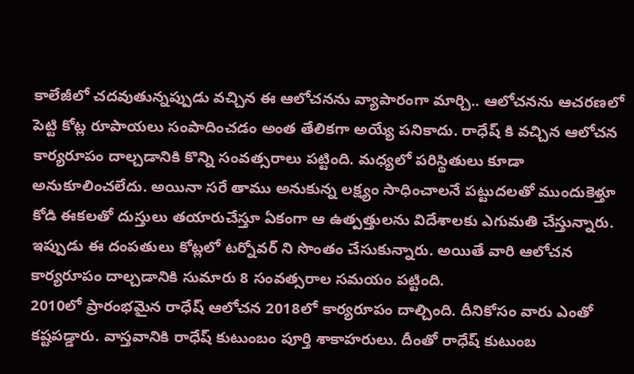కాలేజీలో చదవుతున్నప్పుడు వచ్చిన ఈ ఆలోచనను వ్యాపారంగా మార్చి.. ఆలోచనను ఆచరణలో పెట్టి కోట్ల రూపాయలు సంపాదించడం అంత తేలికగా అయ్యే పనికాదు. రాధేష్ కి వచ్చిన ఆలోచన కార్యరూపం దాల్చడానికి కొన్ని సంవత్సరాలు పట్టింది. మధ్యలో పరిస్థితులు కూడా అనుకూలించలేదు. అయినా సరే తాము అనుకున్న లక్ష్యం సాధించాలనే పట్టుదలతో ముందుకెళ్తూ కోడి ఈకలతో దుస్తులు తయారుచేస్తూ ఏకంగా ఆ ఉత్పత్తులను విదేశాలకు ఎగుమతి చేస్తున్నారు. ఇప్పుడు ఈ దంపతులు కోట్లలో టర్నోవర్ ని సొంతం చేసుకున్నారు. అయితే వారి ఆలోచన కార్యరూపం దాల్చడానికి సుమారు 8 సంవత్సరాల సమయం పట్టింది.
2010లో ప్రారంభమైన రాధేష్ ఆలోచన 2018లో కార్యరూపం దాల్చింది. దీనికోసం వారు ఎంతో కష్టపడ్డారు. వాస్తవానికి రాధేష్ కుటుంబం పూర్తి శాకాహరులు. దీంతో రాధేష్ కుటుంబ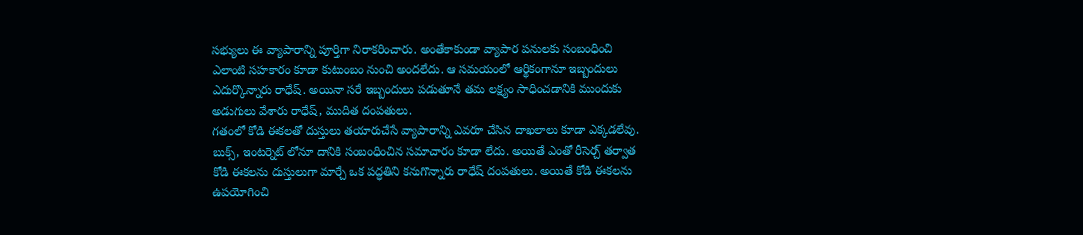సభ్యులు ఈ వ్యాపారాన్ని పూర్తిగా నిరాకరించారు. అంతేకాకుండా వ్యాపార పనులకు సంబంధించి ఎలాంటి సహకారం కూడా కుటుంబం నుంచి అందలేదు. ఆ సమయంలో ఆర్థికంగానూ ఇబ్బందులు ఎదుర్కొన్నారు రాధేష్. అయినా సరే ఇబ్బందులు పడుతూనే తమ లక్ష్యం సాధించడానికి ముందుకు అడుగులు వేశారు రాధేష్, ముదిత దంపతులు.
గతంలో కోడి ఈకలతో దుస్తులు తయారుచేసే వ్యాపారాన్ని ఎవరూ చేసిన దాఖలాలు కూడా ఎక్కడలేవు. బుక్స్, ఇంటర్నెట్ లోనూ దానికి సంబంధించిన సమాచారం కూడా లేదు. అయితే ఎంతో రీసెర్చ్ తర్వాత కోడి ఈకలను దుస్తులుగా మార్చే ఒక పద్ధతిని కనుగొన్నారు రాధేష్ దంపతులు. అయితే కోడి ఈకలను ఉపయోగించి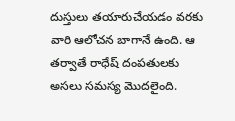దుస్తులు తయారుచేయడం వరకు వారి ఆలోచన బాగానే ఉంది. ఆ తర్వాతే రాధేష్ దంపతులకు అసలు సమస్య మొదలైంది.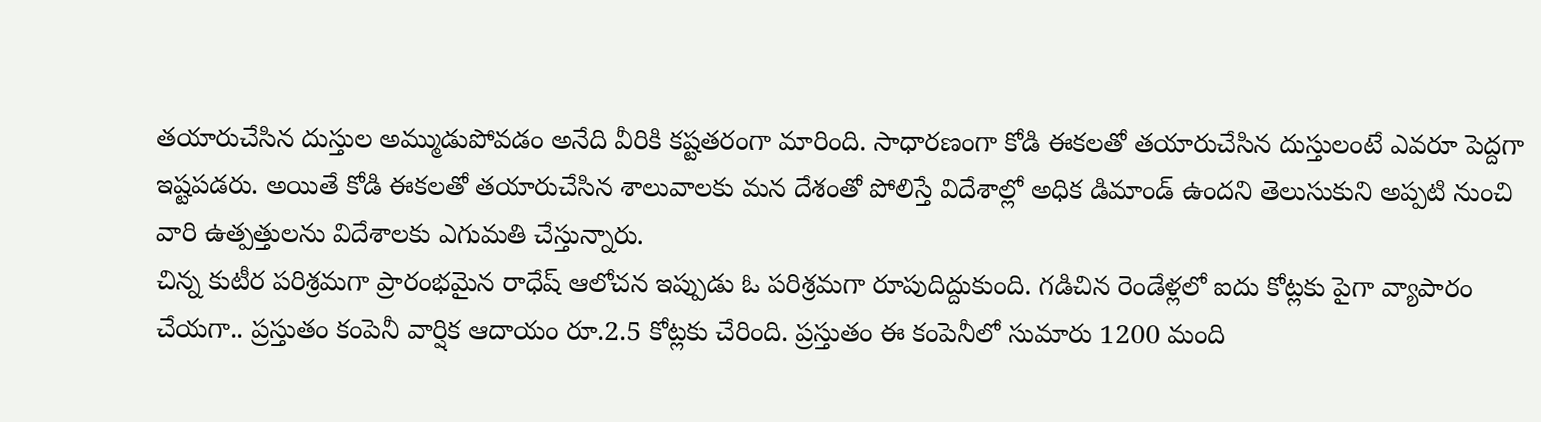తయారుచేసిన దుస్తుల అమ్ముడుపోవడం అనేది వీరికి కష్టతరంగా మారింది. సాధారణంగా కోడి ఈకలతో తయారుచేసిన దుస్తులంటే ఎవరూ పెద్దగా ఇష్టపడరు. అయితే కోడి ఈకలతో తయారుచేసిన శాలువాలకు మన దేశంతో పోలిస్తే విదేశాల్లో అధిక డిమాండ్ ఉందని తెలుసుకుని అప్పటి నుంచి వారి ఉత్పత్తులను విదేశాలకు ఎగుమతి చేస్తున్నారు.
చిన్న కుటీర పరిశ్రమగా ప్రారంభమైన రాధేష్ ఆలోచన ఇప్పుడు ఓ పరిశ్రమగా రూపుదిద్దుకుంది. గడిచిన రెండేళ్లలో ఐదు కోట్లకు పైగా వ్యాపారం చేయగా.. ప్రస్తుతం కంపెనీ వార్షిక ఆదాయం రూ.2.5 కోట్లకు చేరింది. ప్రస్తుతం ఈ కంపెనీలో సుమారు 1200 మంది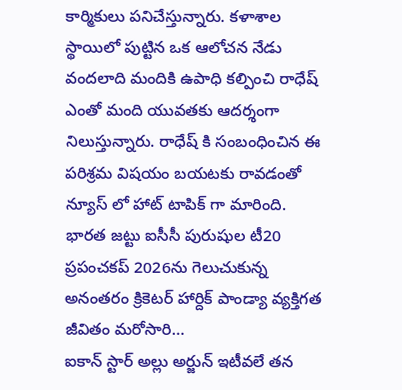కార్మికులు పనిచేస్తున్నారు. కళాశాల స్థాయిలో పుట్టిన ఒక ఆలోచన నేడు వందలాది మందికి ఉపాధి కల్పించి రాధేష్ ఎంతో మంది యువతకు ఆదర్శంగా నిలుస్తున్నారు. రాధేష్ కి సంబంధించిన ఈ పరిశ్రమ విషయం బయటకు రావడంతో న్యూస్ లో హాట్ టాపిక్ గా మారింది.
భారత జట్టు ఐసీసీ పురుషుల టీ20 ప్రపంచకప్ 2026ను గెలుచుకున్న అనంతరం క్రికెటర్ హార్దిక్ పాండ్యా వ్యక్తిగత జీవితం మరోసారి…
ఐకాన్ స్టార్ అల్లు అర్జున్ ఇటీవలే తన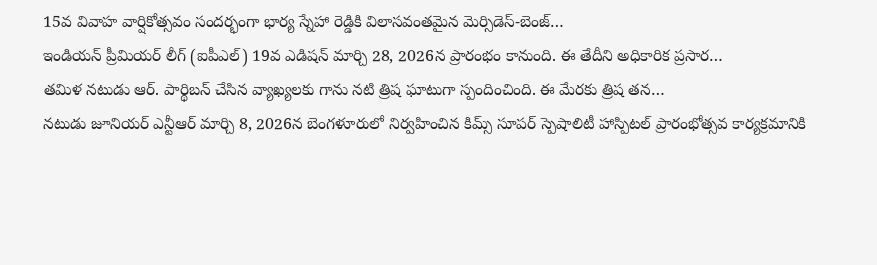15వ వివాహ వార్షికోత్సవం సందర్భంగా భార్య స్నేహా రెడ్డికి విలాసవంతమైన మెర్సిడెస్-బెంజ్…
ఇండియన్ ప్రీమియర్ లీగ్ (ఐపీఎల్) 19వ ఎడిషన్ మార్చి 28, 2026న ప్రారంభం కానుంది. ఈ తేదీని అధికారిక ప్రసార…
తమిళ నటుడు ఆర్. పార్థిబన్ చేసిన వ్యాఖ్యలకు గాను నటి త్రిష ఘాటుగా స్పందించింది. ఈ మేరకు త్రిష తన…
నటుడు జూనియర్ ఎన్టీఆర్ మార్చి 8, 2026న బెంగళూరులో నిర్వహించిన కిమ్స్ సూపర్ స్పెషాలిటీ హాస్పిటల్ ప్రారంభోత్సవ కార్యక్రమానికి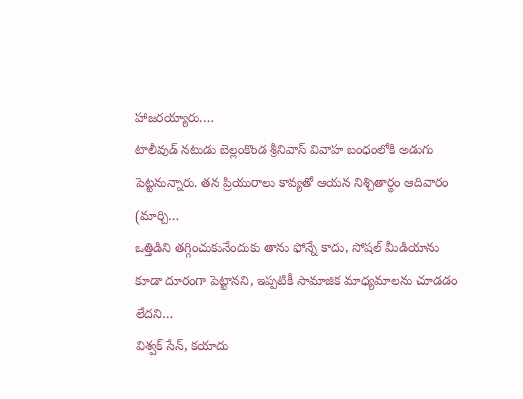హాజరయ్యారు.…
టాలీవుడ్ నటుడు బెల్లంకొండ శ్రీనివాస్ వివాహ బంధంలోకి అడుగు పెట్టనున్నారు. తన ప్రియురాలు కావ్యతో ఆయన నిశ్చితార్థం ఆదివారం (మార్చి…
ఒత్తిడిని తగ్గించుకునేందుకు తాను ఫోన్నే కాదు, సోషల్ మీడియాను కూడా దూరంగా పెట్టానని, ఇప్పటికీ సామాజిక మాధ్యమాలను చూడడం లేదని…
విశ్వక్ సేన్, కయాదు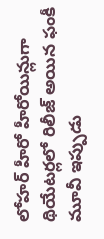లోహర్ హీరో హీరోయిన్లుగా థియేటర్లలో రిలీజ్ అయిన ఫంకీ మూవీ ఇప్పుడు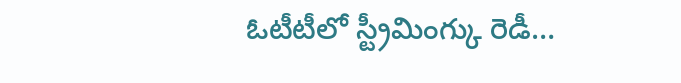ఓటీటీలో స్ట్రీమింగ్కు రెడీ…